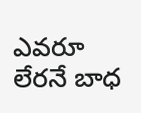ఎవరూ లేరనే బాధ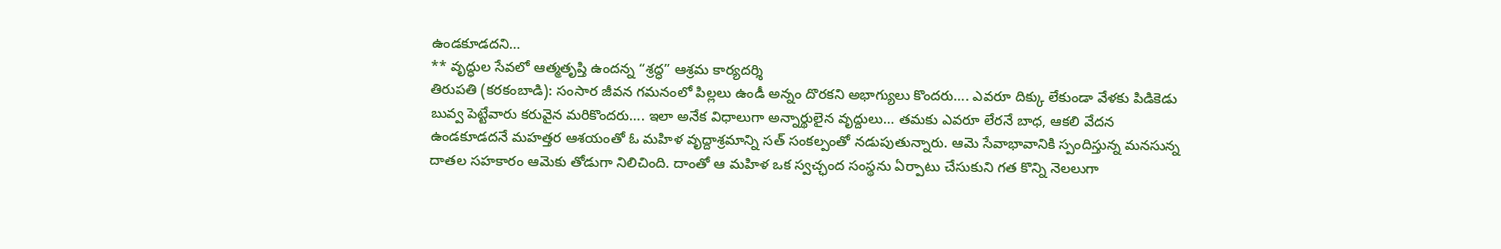ఉండకూడదని…
** వృద్ధుల సేవలో ఆత్మతృప్తి ఉందన్న “శ్రద్ధ” ఆశ్రమ కార్యదర్శి
తిరుపతి (కరకంబాడి): సంసార జీవన గమనంలో పిల్లలు ఉండీ అన్నం దొరకని అభాగ్యులు కొందరు…. ఎవరూ దిక్కు లేకుండా వేళకు పిడికెడు బువ్వ పెట్టేవారు కరువైన మరికొందరు…. ఇలా అనేక విధాలుగా అన్నార్థులైన వృద్దులు… తమకు ఎవరూ లేరనే బాధ, ఆకలి వేదన ఉండకూడదనే మహత్తర ఆశయంతో ఓ మహిళ వృద్దాశ్రమాన్ని సత్ సంకల్పంతో నడుపుతున్నారు. ఆమె సేవాభావానికి స్పందిస్తున్న మనసున్న దాతల సహకారం ఆమెకు తోడుగా నిలిచింది. దాంతో ఆ మహిళ ఒక స్వచ్ఛంద సంస్థను ఏర్పాటు చేసుకుని గత కొన్ని నెలలుగా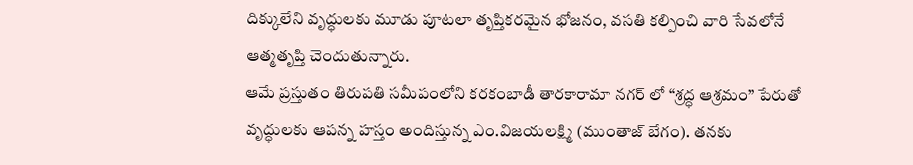దిక్కులేని వృద్ధులకు మూడు పూటలా తృప్తికరమైన భోజనం, వసతి కల్పించి వారి సేవలోనే ఆత్మతృప్తి చెందుతున్నారు.
ఆమే ప్రస్తుతం తిరుపతి సమీపంలోని కరకంబాడీ తారకారామా నగర్ లో “శ్రద్ధ ఆశ్రమం” పేరుతో వృద్ధులకు ఆపన్న హస్తం అందిస్తున్న ఎం.విజయలక్ష్మి (ముంతాజ్ బేగం). తనకు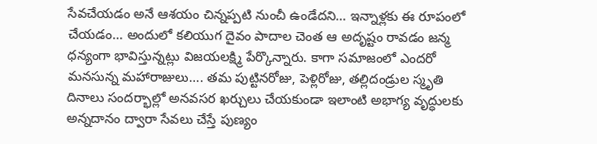సేవచేయడం అనే ఆశయం చిన్నప్పటి నుంచీ ఉండేదని… ఇన్నాళ్లకు ఈ రూపంలో చేయడం… అందులో కలియుగ దైవం పాదాల చెంత ఆ అదృష్టం రావడం జన్మ ధన్యంగా భావిస్తున్నట్లు విజయలక్ష్మి పేర్కొన్నారు. కాగా సమాజంలో ఎందరో మనసున్న మహారాజులు…. తమ పుట్టినరోజు, పెళ్లిరోజు, తల్లిదండ్రుల స్మృతి దినాలు సందర్భాల్లో అనవసర ఖర్చులు చేయకుండా ఇలాంటి అభాగ్య వృద్ధులకు అన్నదానం ద్వారా సేవలు చేస్తే పుణ్యం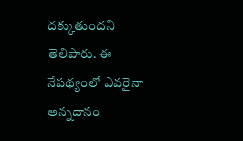దక్కుతుందని తెలిపారు. ఈ నేపథ్యంలో ఎవరైనా అన్నదానం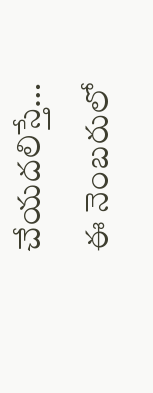చేయదలిస్తే… ఈ నెంబరులో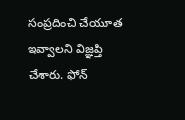సంప్రదించి చేయూత ఇవ్వాలని విజ్ఞప్తి చేశారు. ఫోన్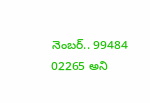నెంబర్.. 99484 02265 అని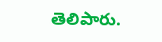తెలిపారు.